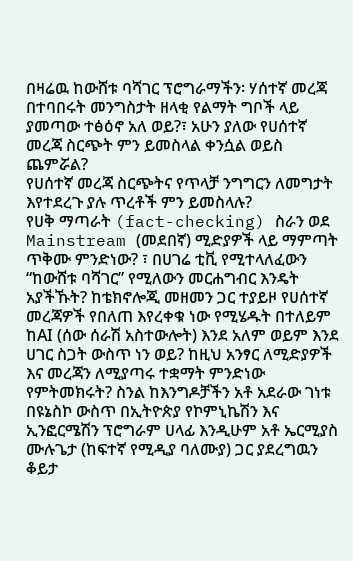በዛሬዉ ከውሸቱ ባሻገር ፕሮግራማችን፡ ሃሰተኛ መረጃ በተባበሩት መንግስታት ዘላቂ የልማት ግቦች ላይ ያመጣው ተፅዕኖ አለ ወይ?፣ አሁን ያለው የሀሰተኛ መረጃ ስርጭት ምን ይመስላል ቀንሷል ወይስ ጨምሯል?
የሀሰተኛ መረጃ ስርጭትና የጥላቻ ንግግርን ለመግታት እየተደረጉ ያሉ ጥረቶች ምን ይመስላሉ?
የሀቅ ማጣራት (fact-checking) ስራን ወደ Mainstream (መደበኛ) ሚድያዎች ላይ ማምጣት ጥቅሙ ምንድነው? ፣ በሀገሬ ቲቪ የሚተላለፈውን “ከውሸቱ ባሻገር” የሚለውን መርሐግብር እንዴት አያችኹት? ከቴክኖሎጂ መዘመን ጋር ተያይዞ የሀሰተኛ መረጃዎች የበለጠ እየረቀቁ ነው የሚሄዱት በተለይም ከAI (ሰው ሰራሽ አስተውሎት) እንደ አለም ወይም እንደ ሀገር ስጋት ውስጥ ነን ወይ? ከዚህ አንፃር ለሚድያዎች እና መረጃን ለሚያጣሩ ተቋማት ምንድነው የምትመክሩት? ስንል ከእንግዶቻችን አቶ አደራው ገነቱ በዩኔስኮ ውስጥ በኢትዮጵያ የኮምኒኬሽን እና ኢንፎርሜሽን ፕሮግራም ሀላፊ እንዲሁም አቶ ኤርሚያስ ሙሉጌታ (ከፍተኛ የሚዲያ ባለሙያ) ጋር ያደረግዉን ቆይታ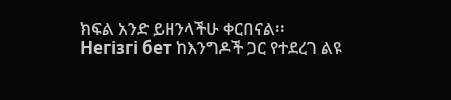ክፍል አንድ ይዘንላችሁ ቀርበናል፡፡
Негізгі бет ከእንግዶች ጋር የተደረገ ልዩ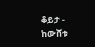ቆይታ - ከውሸቱ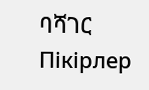ባሻገር
Пікірлер